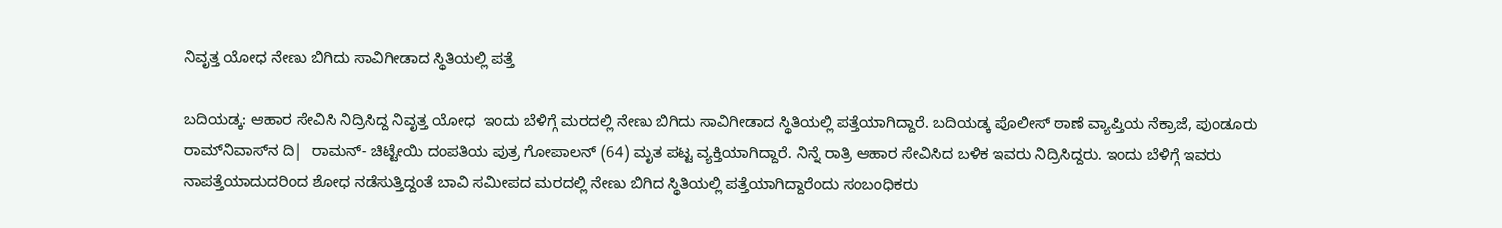ನಿವೃತ್ತ ಯೋಧ ನೇಣು ಬಿಗಿದು ಸಾವಿಗೀಡಾದ ಸ್ಥಿತಿಯಲ್ಲಿ ಪತ್ತೆ

ಬದಿಯಡ್ಕ: ಆಹಾರ ಸೇವಿಸಿ ನಿದ್ರಿಸಿದ್ದ ನಿವೃತ್ತ ಯೋಧ  ಇಂದು ಬೆಳಿಗ್ಗೆ ಮರದಲ್ಲಿ ನೇಣು ಬಿಗಿದು ಸಾವಿಗೀಡಾದ ಸ್ಥಿತಿಯಲ್ಲಿ ಪತ್ತೆಯಾಗಿದ್ದಾರೆ. ಬದಿಯಡ್ಕ ಪೊಲೀಸ್ ಠಾಣೆ ವ್ಯಾಪ್ತಿಯ ನೆಕ್ರಾಜೆ, ಪುಂಡೂರು ರಾಮ್‌ನಿವಾಸ್‌ನ ದಿ|  ರಾಮನ್- ಚಿಟ್ಟೇಯಿ ದಂಪತಿಯ ಪುತ್ರ ಗೋಪಾಲನ್ (64) ಮೃತ ಪಟ್ಟ ವ್ಯಕ್ತಿಯಾಗಿದ್ದಾರೆ. ನಿನ್ನೆ ರಾತ್ರಿ ಆಹಾರ ಸೇವಿಸಿದ ಬಳಿಕ ಇವರು ನಿದ್ರಿಸಿದ್ದರು. ಇಂದು ಬೆಳಿಗ್ಗೆ ಇವರು ನಾಪತ್ತೆಯಾದುದರಿಂದ ಶೋಧ ನಡೆಸುತ್ತಿದ್ದಂತೆ ಬಾವಿ ಸಮೀಪದ ಮರದಲ್ಲಿ ನೇಣು ಬಿಗಿದ ಸ್ಥಿತಿಯಲ್ಲಿ ಪತ್ತೆಯಾಗಿದ್ದಾರೆಂದು ಸಂಬಂಧಿಕರು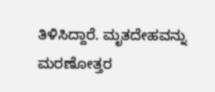ತಿಳಿಸಿದ್ದಾರೆ. ಮೃತದೇಹವನ್ನು ಮರಣೋತ್ತರ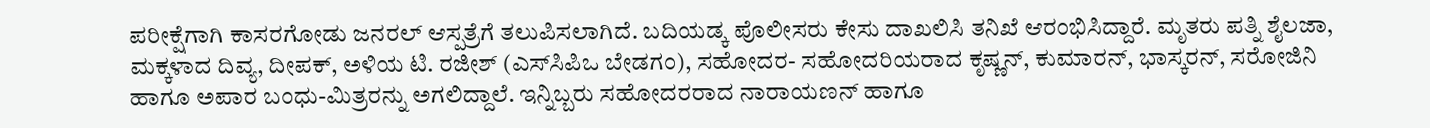ಪರೀಕ್ಷೆಗಾಗಿ ಕಾಸರಗೋಡು ಜನರಲ್ ಆಸ್ಪತ್ರೆಗೆ ತಲುಪಿಸಲಾಗಿದೆ. ಬದಿಯಡ್ಕ ಪೊಲೀಸರು ಕೇಸು ದಾಖಲಿಸಿ ತನಿಖೆ ಆರಂಭಿಸಿದ್ದಾರೆ. ಮೃತರು ಪತ್ನಿ ಶೈಲಜಾ, ಮಕ್ಕಳಾದ ದಿವ್ಯ, ದೀಪಕ್, ಅಳಿಯ ಟಿ. ರಜೀಶ್ (ಎಸ್‌ಸಿಪಿಒ ಬೇಡಗಂ), ಸಹೋದರ- ಸಹೋದರಿಯರಾದ ಕೃಷ್ಣನ್, ಕುಮಾರನ್, ಭಾಸ್ಕರನ್, ಸರೋಜಿನಿ ಹಾಗೂ ಅಪಾರ ಬಂಧು-ಮಿತ್ರರನ್ನು ಅಗಲಿದ್ದಾಲೆ. ಇನ್ನಿಬ್ಬರು ಸಹೋದರರಾದ ನಾರಾಯಣನ್ ಹಾಗೂ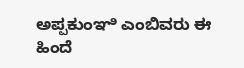ಅಪ್ಪಕುಂಞಿ ಎಂಬಿವರು ಈ ಹಿಂದೆ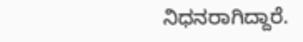ನಿಧನರಾಗಿದ್ದಾರೆ.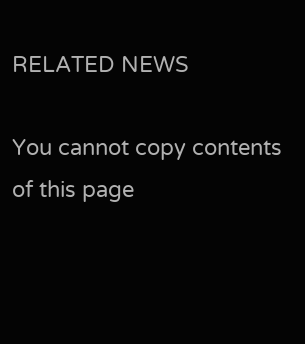RELATED NEWS

You cannot copy contents of this page